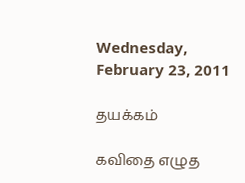Wednesday, February 23, 2011

தயக்கம்

கவிதை எழுத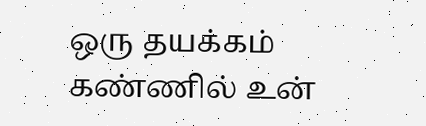ஒரு தயக்கம்
கண்ணில் உன்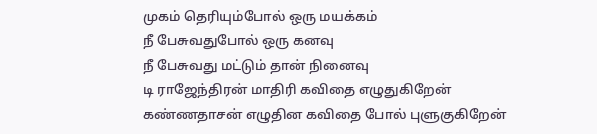முகம் தெரியும்போல் ஒரு மயக்கம்
நீ பேசுவதுபோல் ஒரு கனவு
நீ பேசுவது மட்டும் தான் நினைவு
டி ராஜேந்திரன் மாதிரி கவிதை எழுதுகிறேன்
கண்ணதாசன் எழுதின கவிதை போல் புளுகுகிறேன்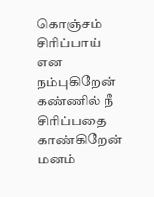கொஞ்சம் சிரிப்பாய் என நம்புகிறேன்
கண்ணில் நீ சிரிப்பதை  காண்கிறேன்
மனம்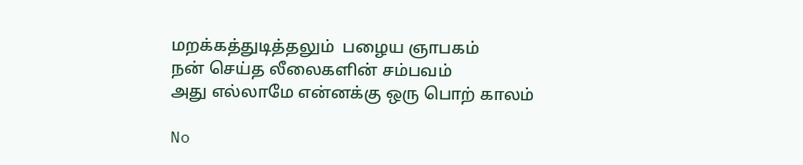மறக்கத்துடித்தலும்  பழைய ஞாபகம்
நன் செய்த லீலைகளின் சம்பவம்
அது எல்லாமே என்னக்கு ஒரு பொற் காலம்

No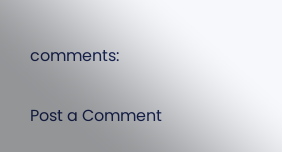comments:

Post a Comment